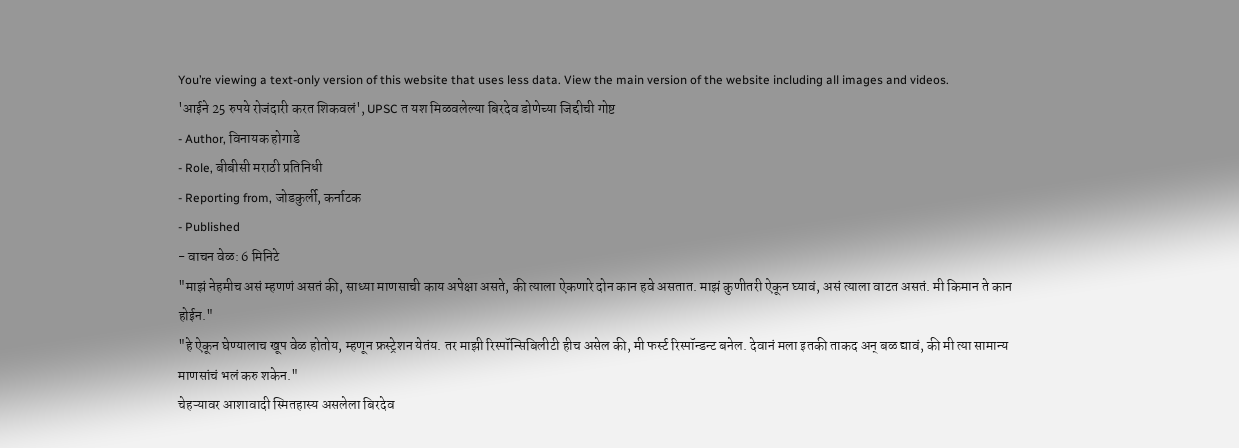You’re viewing a text-only version of this website that uses less data. View the main version of the website including all images and videos.
'आईने 25 रुपये रोजंदारी करत शिकवलं', UPSC त यश मिळवलेल्या बिरदेव डोणेच्या जिद्दीची गोष्ट
- Author, विनायक होगाडे
- Role, बीबीसी मराठी प्रतिनिधी
- Reporting from, जोडकुर्ली, कर्नाटक
- Published
- वाचन वेळ: 6 मिनिटे
"माझं नेहमीच असं म्हणणं असतं की, साध्या माणसाची काय अपेक्षा असते, की त्याला ऐकणारे दोन कान हवे असतात. माझं कुणीतरी ऐकून घ्यावं, असं त्याला वाटत असतं. मी किमान ते कान होईन."
"हे ऐकून घेण्यालाच खूप वेळ होतोय, म्हणून फ्रस्ट्रेशन येतंय. तर माझी रिस्पॉन्सिबिलीटी हीच असेल की, मी फर्स्ट रिस्पॉन्डन्ट बनेल. देवानं मला इतकी ताकद अन् बळ द्यावं, की मी त्या सामान्य माणसांचं भलं करु शकेन."
चेहऱ्यावर आशावादी स्मितहास्य असलेला बिरदेव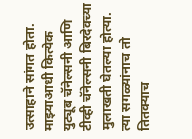उत्साहाने सांगत होता. माझ्याआधी कित्येक युट्यूब चॅनेल्सनी आणि टीव्ही चॅनेल्सनी बिरदेवच्या मुलाखती घेतल्या होत्या.
त्या सगळ्यांनाच तो तितक्याच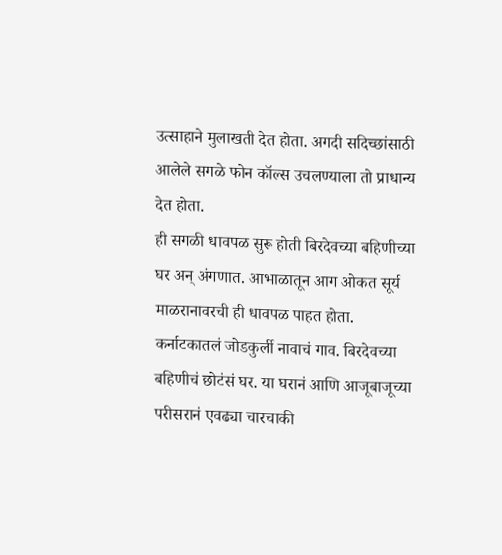उत्साहाने मुलाखती देत होता. अगदी सदिच्छांसाठी आलेले सगळे फोन कॉल्स उचलण्याला तो प्राधान्य देत होता.
ही सगळी धावपळ सुरू होती बिरदेवच्या बहिणीच्या घर अन् अंगणात. आभाळातून आग ओकत सूर्य माळरानावरची ही धावपळ पाहत होता.
कर्नाटकातलं जोडकुर्ली नावाचं गाव. बिरदेवच्या बहिणीचं छोटंसं घर. या घरानं आणि आजूबाजूच्या परीसरानं एवढ्या चारचाकी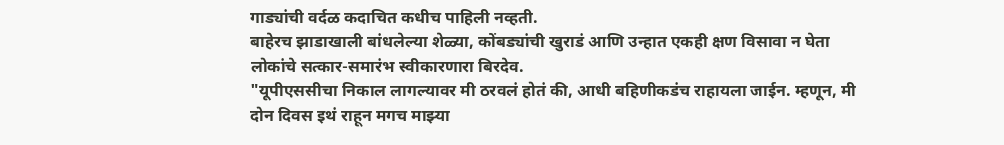गाड्यांची वर्दळ कदाचित कधीच पाहिली नव्हती.
बाहेरच झाडाखाली बांधलेल्या शेळ्या, कोंबड्यांची खुराडं आणि उन्हात एकही क्षण विसावा न घेता लोकांचे सत्कार-समारंभ स्वीकारणारा बिरदेव.
"यूपीएससीचा निकाल लागल्यावर मी ठरवलं होतं की, आधी बहिणीकडंच राहायला जाईन. म्हणून, मी दोन दिवस इथं राहून मगच माझ्या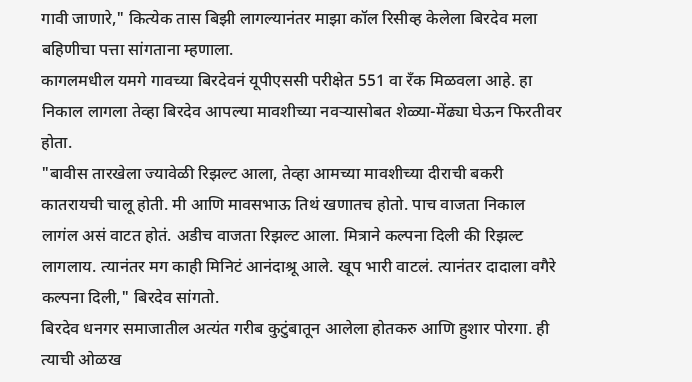गावी जाणारे," कित्येक तास बिझी लागल्यानंतर माझा कॉल रिसीव्ह केलेला बिरदेव मला बहिणीचा पत्ता सांगताना म्हणाला.
कागलमधील यमगे गावच्या बिरदेवनं यूपीएससी परीक्षेत 551 वा रँक मिळवला आहे. हा निकाल लागला तेव्हा बिरदेव आपल्या मावशीच्या नवऱ्यासोबत शेळ्या-मेंढ्या घेऊन फिरतीवर होता.
"बावीस तारखेला ज्यावेळी रिझल्ट आला, तेव्हा आमच्या मावशीच्या दीराची बकरी कातरायची चालू होती. मी आणि मावसभाऊ तिथं खणातच होतो. पाच वाजता निकाल लागंल असं वाटत होतं. अडीच वाजता रिझल्ट आला. मित्राने कल्पना दिली की रिझल्ट लागलाय. त्यानंतर मग काही मिनिटं आनंदाश्रू आले. खूप भारी वाटलं. त्यानंतर दादाला वगैरे कल्पना दिली," बिरदेव सांगतो.
बिरदेव धनगर समाजातील अत्यंत गरीब कुटुंबातून आलेला होतकरु आणि हुशार पोरगा. ही त्याची ओळख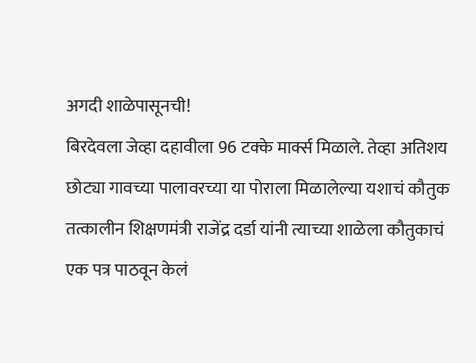अगदी शाळेपासूनची!
बिरदेवला जेव्हा दहावीला 96 टक्के मार्क्स मिळाले. तेव्हा अतिशय छोट्या गावच्या पालावरच्या या पोराला मिळालेल्या यशाचं कौतुक तत्कालीन शिक्षणमंत्री राजेंद्र दर्डा यांनी त्याच्या शाळेला कौतुकाचं एक पत्र पाठवून केलं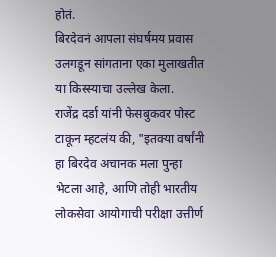होतं.
बिरदेवनं आपला संघर्षमय प्रवास उलगडून सांगताना एका मुलाखतीत या किस्स्याचा उल्लेख केला.
राजेंद्र दर्डा यांनी फेसबुकवर पोस्ट टाकून म्हटलंय की, "इतक्या वर्षांनी हा बिरदेव अचानक मला पुन्हा भेटला आहे, आणि तोही भारतीय लोकसेवा आयोगाची परीक्षा उत्तीर्ण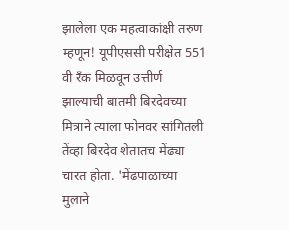झालेला एक महत्वाकांक्षी तरुण म्हणून! यूपीएससी परीक्षेत 551 वी रँक मिळवून उत्तीर्ण झाल्याची बातमी बिरदेवच्या मित्राने त्याला फोनवर सांगितली तेंव्हा बिरदेव शेतातच मेंढ्या चारत होता. 'मेंढपाळाच्या मुलाने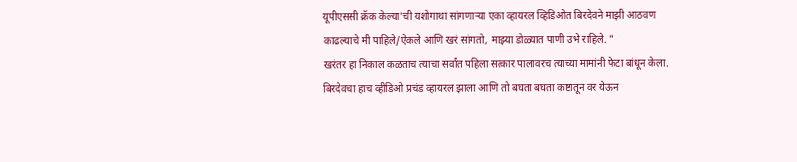यूपीएससी क्रॅक केल्या'ची यशोगाथा सांगणाऱ्या एका व्हायरल व्हिडिओत बिरदेवने माझी आठवण काढल्याचे मी पाहिले/ऐकले आणि खरं सांगतो, माझ्या डोळ्यात पाणी उभे राहिले. "
खरंतर हा निकाल कळताच त्याचा सर्वांत पहिला सत्कार पालावरच त्याच्या मामांनी फेटा बांधून केला. बिरदेवचा हाच व्हीडिओ प्रचंड व्हायरल झाला आणि तो बघता बघता कष्टातून वर येऊन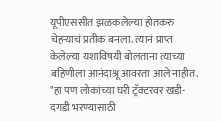यूपीएससीत झळकलेल्या होतकरु चेहऱ्याचं प्रतीक बनला. त्यानं प्राप्त केलेल्या यशाविषयी बोलताना त्याच्या बहिणीला आनंदाश्रू आवरता आले नाहीत.
"हा पण लोकांच्या घरी ट्रॅक्टरवर खडी-दगडी भरण्यासाठी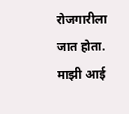रोजगारीला जात होता. माझी आई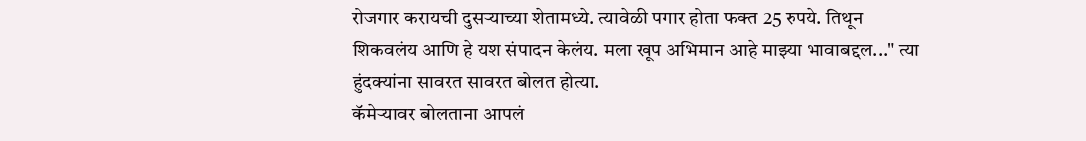रोजगार करायची दुसऱ्याच्या शेतामध्ये. त्यावेळी पगार होता फक्त 25 रुपये. तिथून शिकवलंय आणि हे यश संपादन केलंय. मला खूप अभिमान आहे माझ्या भावाबद्दल..." त्या हुंदक्यांना सावरत सावरत बोलत होत्या.
कॅमेऱ्यावर बोलताना आपलं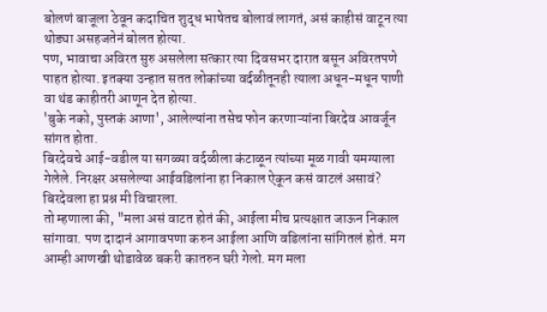बोलणं बाजूला ठेवून कदाचित शुद्ध भाषेतच बोलावं लागतं, असं काहीसं वाटून त्या थोड्या असहजतेनं बोलत होत्या.
पण, भावाचा अविरत सुरु असलेला सत्कार त्या दिवसभर दारात बसून अविरतपणे पाहत होत्या. इतक्या उन्हात सतत लोकांच्या वर्दळीतूनही त्याला अधून-मधून पाणी वा थंड काहीतरी आणून देत होत्या.
'बुके नको, पुस्तकं आणा', आलेल्यांना तसेच फोन करणाऱ्यांना बिरदेव आवर्जून सांगत होता.
बिरदेवचे आई-वडील या सगळ्या वर्दळीला कंटाळून त्यांच्या मूळ गावी यमग्याला गेलेले. निरक्षर असलेल्या आईवडिलांना हा निकाल ऐकून कसं वाटलं असावं? बिरदेवला हा प्रश्न मी विचारला.
तो म्हणाला की, "मला असं वाटत होतं की, आईला मीच प्रत्यक्षात जाऊन निकाल सांगावा. पण दादानं आगावपणा करुन आईला आणि वडिलांना सांगितलं होतं. मग आम्ही आणखी थोडावेळ बकरी कातरुन घरी गेलो. मग मला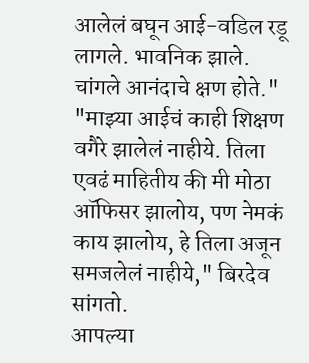आलेलं बघून आई-वडिल रडू लागले. भावनिक झाले. चांगले आनंदाचे क्षण होते."
"माझ्या आईचं काही शिक्षण वगैरे झालेलं नाहीये. तिला एवढं माहितीय की मी मोठा ऑफिसर झालोय, पण नेमकं काय झालोय, हे तिला अजून समजलेलं नाहीये," बिरदेव सांगतो.
आपल्या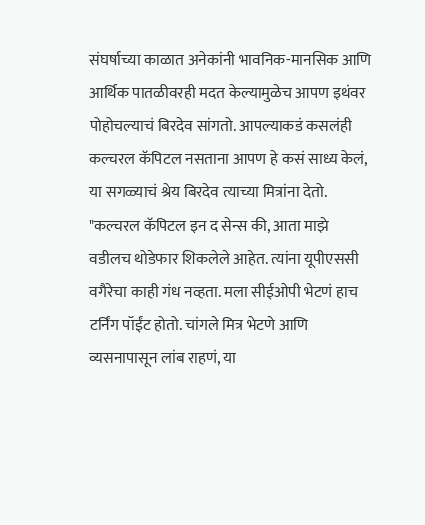संघर्षाच्या काळात अनेकांनी भावनिक-मानसिक आणि आर्थिक पातळीवरही मदत केल्यामुळेच आपण इथंवर पोहोचल्याचं बिरदेव सांगतो. आपल्याकडं कसलंही कल्चरल कॅपिटल नसताना आपण हे कसं साध्य केलं, या सगळ्याचं श्रेय बिरदेव त्याच्या मित्रांना देतो.
"कल्चरल कॅपिटल इन द सेन्स की, आता माझे वडीलच थोडेफार शिकलेले आहेत. त्यांना यूपीएससी वगैरेचा काही गंध नव्हता. मला सीईओपी भेटणं हाच टर्निंग पॉईंट होतो. चांगले मित्र भेटणे आणि व्यसनापासून लांब राहणं, या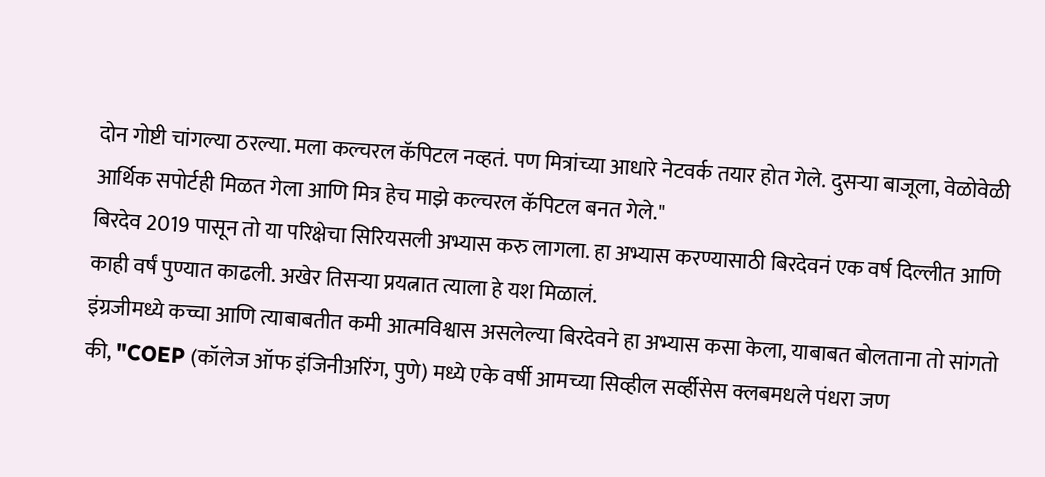दोन गोष्टी चांगल्या ठरल्या. मला कल्चरल कॅपिटल नव्हतं. पण मित्रांच्या आधारे नेटवर्क तयार होत गेले. दुसऱ्या बाजूला, वेळोवेळी आर्थिक सपोर्टही मिळत गेला आणि मित्र हेच माझे कल्चरल कॅपिटल बनत गेले."
बिरदेव 2019 पासून तो या परिक्षेचा सिरियसली अभ्यास करु लागला. हा अभ्यास करण्यासाठी बिरदेवनं एक वर्ष दिल्लीत आणि काही वर्षं पुण्यात काढली. अखेर तिसऱ्या प्रयत्नात त्याला हे यश मिळालं.
इंग्रजीमध्ये कच्चा आणि त्याबाबतीत कमी आत्मविश्वास असलेल्या बिरदेवने हा अभ्यास कसा केला, याबाबत बोलताना तो सांगतो की, "COEP (कॉलेज ऑफ इंजिनीअरिंग, पुणे) मध्ये एके वर्षी आमच्या सिव्हील सर्व्हीसेस क्लबमधले पंधरा जण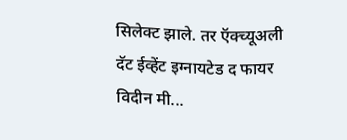सिलेक्ट झाले. तर ऍक्च्यूअली दॅट ईव्हेंट इग्नायटेड द फायर विदीन मी...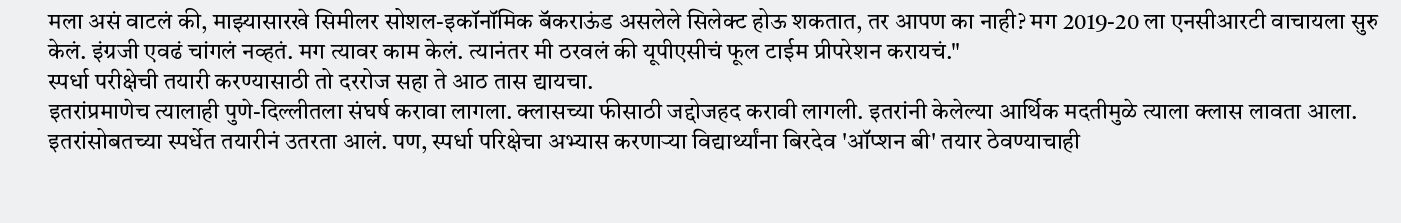मला असं वाटलं की, माझ्यासारखे सिमीलर सोशल-इकॉनॉमिक बॅकराऊंड असलेले सिलेक्ट होऊ शकतात, तर आपण का नाही? मग 2019-20 ला एनसीआरटी वाचायला सुरु केलं. इंग्रजी एवढं चांगलं नव्हतं. मग त्यावर काम केलं. त्यानंतर मी ठरवलं की यूपीएसीचं फूल टाईम प्रीपरेशन करायचं."
स्पर्धा परीक्षेची तयारी करण्यासाठी तो दररोज सहा ते आठ तास द्यायचा.
इतरांप्रमाणेच त्यालाही पुणे-दिल्लीतला संघर्ष करावा लागला. क्लासच्या फीसाठी जद्दोजहद करावी लागली. इतरांनी केलेल्या आर्थिक मदतीमुळे त्याला क्लास लावता आला. इतरांसोबतच्या स्पर्धेत तयारीनं उतरता आलं. पण, स्पर्धा परिक्षेचा अभ्यास करणाऱ्या विद्यार्थ्यांना बिरदेव 'ऑप्शन बी' तयार ठेवण्याचाही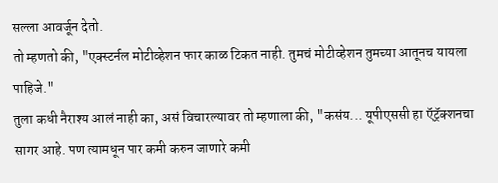सल्ला आवर्जून देतो.
तो म्हणतो की, "एक्स्टर्नल मोटीव्हेशन फार काळ टिकत नाही. तुमचं मोटीव्हेशन तुमच्या आतूनच यायला पाहिजे."
तुला कधी नैराश्य आलं नाही का, असं विचारल्यावर तो म्हणाला की, "कसंय... यूपीएससी हा ऍट्रॅक्शनचा सागर आहे. पण त्यामधून पार कमी करुन जाणारे कमी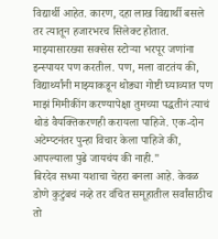विद्यार्थी आहेत. कारण, दहा लाख विद्यार्थी बसले तर त्यातून हजारभरच सिलेक्ट होतात. माझ्यासारख्या सक्सेस स्टोऱ्या भरपूर जणांना इन्स्पायर पण करतील. पण, मला वाटतंय की, विद्यार्थ्यांनी माझ्याकडून थोड्या गोष्टी घ्याव्यात पण माझं मिमीकींग करण्यापेक्षा तुमच्या पद्धतीनं त्याचं थोडं वैयक्तिकरणही करायला पाहिजे. एक-दोन अटेम्प्टनंतर पुन्हा विचार केला पाहिजे की, आपल्याला पुढे जायचंय की नाही."
बिरदेव सध्या यशाचा चेहरा बनला आहे. केवळ डोणे कुटुंबचं नव्हे तर वंचित समूहातील सर्वांसाठीच तो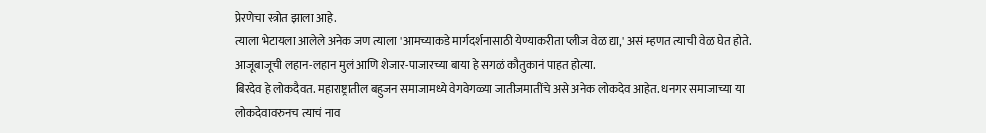प्रेरणेचा स्त्रोत झाला आहे.
त्याला भेटायला आलेले अनेक जण त्याला 'आमच्याकडे मार्गदर्शनासाठी येण्याकरीता प्लीज वेळ द्या,' असं म्हणत त्याची वेळ घेत होते.
आजूबाजूची लहान-लहान मुलं आणि शेजार-पाजारच्या बाया हे सगळं कौतुकानं पाहत होत्या.
बिरदेव हे लोकदैवत. महाराष्ट्रातील बहुजन समाजामध्ये वेगवेगळ्या जातीजमातींचे असे अनेक लोकदेव आहेत. धनगर समाजाच्या या लोकदेवावरुनच त्याचं नाव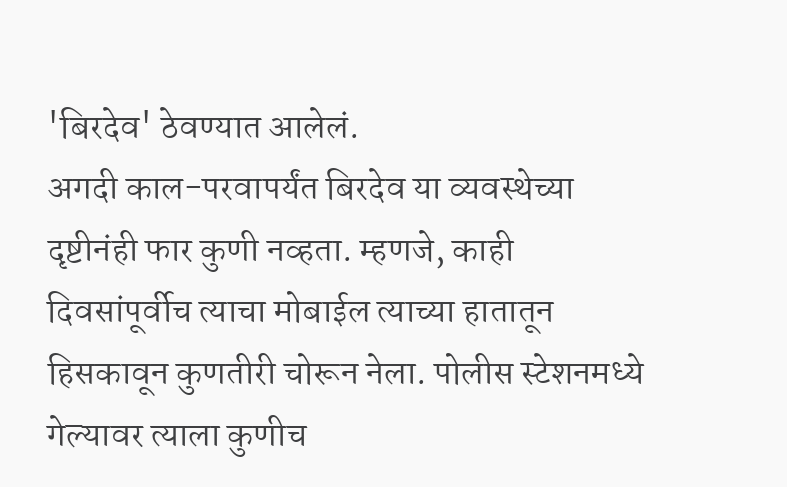'बिरदेव' ठेवण्यात आलेलं.
अगदी काल-परवापर्यंत बिरदेव या व्यवस्थेच्या दृष्टीनंही फार कुणी नव्हता. म्हणजे, काही दिवसांपूर्वीच त्याचा मोबाईल त्याच्या हातातून हिसकावून कुणतीरी चोरून नेला. पोलीस स्टेशनमध्ये गेल्यावर त्याला कुणीच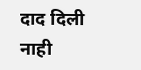दाद दिली नाही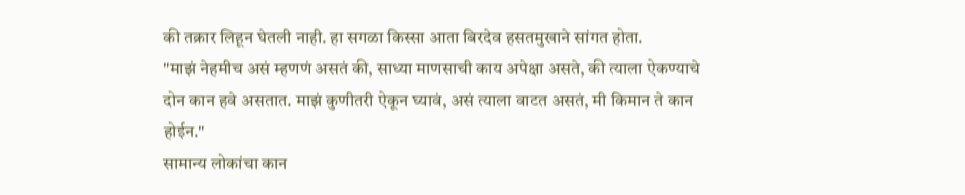की तक्रार लिहून घेतली नाही. हा सगळा किस्सा आता बिरदेव हसतमुखाने सांगत होता.
"माझं नेहमीच असं म्हणणं असतं की, साध्या माणसाची काय अपेक्षा असते, की त्याला ऐकण्याचे दोन कान हवे असतात. माझं कुणीतरी ऐकून घ्यावं, असं त्याला वाटत असतं, मी किमान ते कान होईन."
सामान्य लोकांचा कान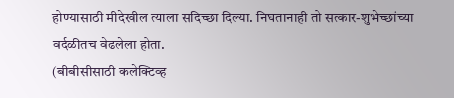होण्यासाठी मीदेखील त्याला सदिच्छा दिल्या. निघतानाही तो सत्कार-शुभेच्छांच्या वर्दळीतच वेढलेला होता.
(बीबीसीसाठी कलेक्टिव्ह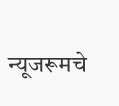न्यूजरूमचे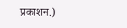प्रकाशन.)